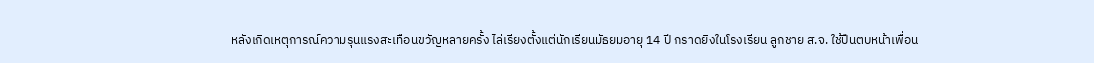หลังเกิดเหตุการณ์ความรุนแรงสะเทือนขวัญหลายครั้ง ไล่เรียงตั้งแต่นักเรียนมัธยมอายุ 14 ปี กราดยิงในโรงเรียน ลูกชาย ส.จ. ใช้ปืนตบหน้าเพื่อน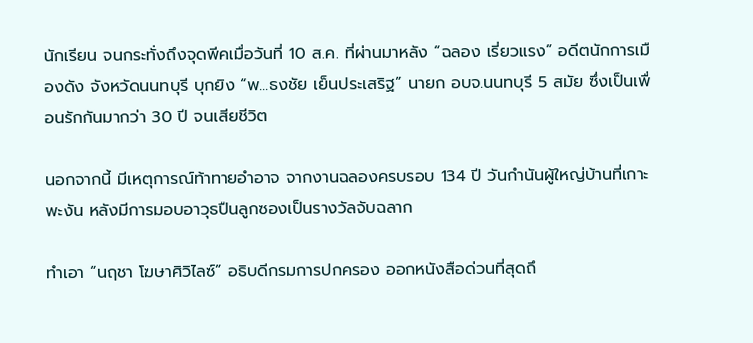นักเรียน จนกระทั่งถึงจุดพีคเมื่อวันที่ 10 ส.ค. ที่ผ่านมาหลัง “ฉลอง เรี่ยวแรง” อดีตนักการเมืองดัง จังหวัดนนทบุรี บุกยิง “พ...ธงชัย เย็นประเสริฐ” นายก อบจ.นนทบุรี 5 สมัย ซึ่งเป็นเพื่อนรักกันมากว่า 30 ปี จนเสียชีวิต

นอกจากนี้ มีเหตุการณ์ท้าทายอำอาจ จากงานฉลองครบรอบ 134 ปี วันกำนันผู้ใหญ่บ้านที่เกาะพะงัน หลังมีการมอบอาวุธปืนลูกซองเป็นรางวัลจับฉลาก

ทำเอา “นฤชา โฆษาศิวิไลซ์” อธิบดีกรมการปกครอง ออกหนังสือด่วนที่สุดถึ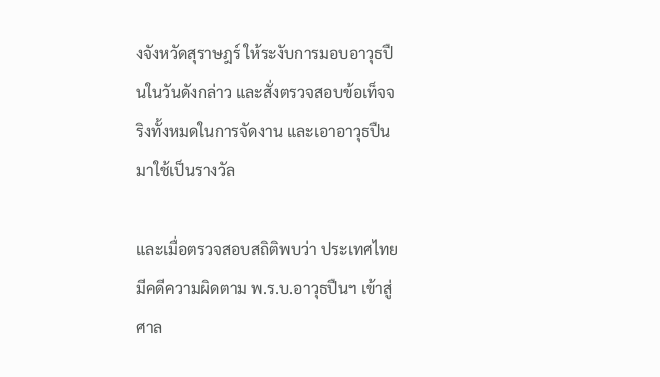งจังหวัดสุราษฎร์ ให้ระงับการมอบอาวุธปืนในวันดังกล่าว และสั่งตรวจสอบข้อเท็จจริงทั้งหมดในการจัดงาน และเอาอาวุธปืนมาใช้เป็นรางวัล

และเมื่อตรวจสอบสถิติพบว่า ประเทศไทยมีคดีความผิดตาม พ.ร.บ.อาวุธปืนฯ เข้าสู่ศาล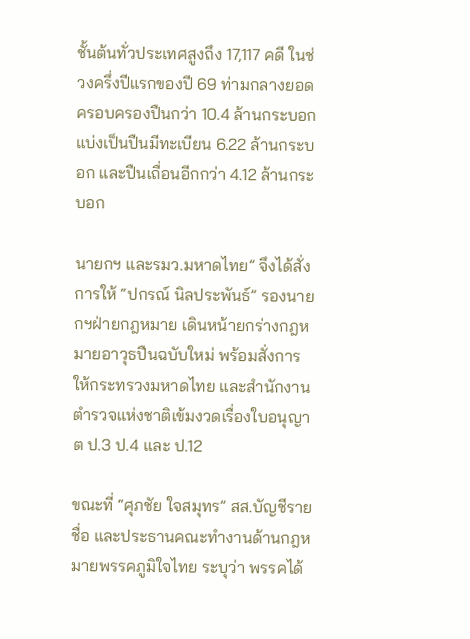ชั้นต้นทั่วประเทศสูงถึง 17,117 คดี ในช่วงครึ่งปีแรกของปี 69 ท่ามกลางยอดครอบครองปืนกว่า 10.4 ล้านกระบอก แบ่งเป็นปืนมีทะเบียน 6.22 ล้านกระบอก และปืนเถื่อนอีกกว่า 4.12 ล้านกระบอก

นายกฯ และรมว.มหาดไทย” จึงได้สั่งการให้ “ปกรณ์ นิลประพันธ์” รองนายกฯฝ่ายกฎหมาย เดินหน้ายกร่างกฎหมายอาวุธปืนฉบับใหม่ พร้อมสั่งการให้กระทรวงมหาดไทย และสำนักงานตำรวจแห่งชาติเข้มงวดเรื่องใบอนุญาต ป.3 ป.4 และ ป.12

ขณะที่ “ศุภชัย ใจสมุทร” สส.บัญชีรายชื่อ และประธานคณะทำงานด้านกฎหมายพรรคภูมิใจไทย ระบุว่า พรรคได้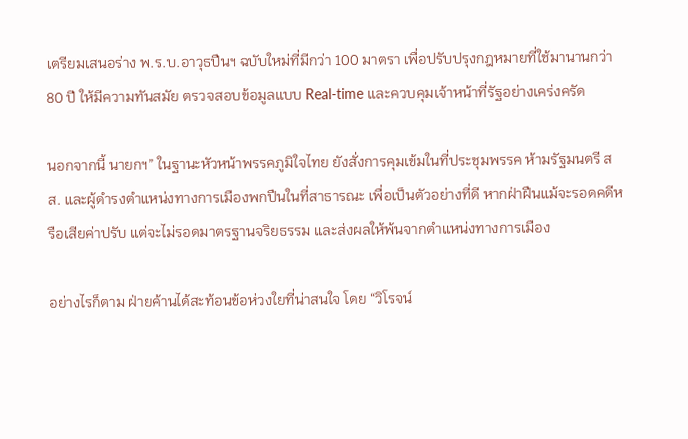เตรียมเสนอร่าง พ.ร.บ.อาวุธปืนฯ ฉบับใหม่ที่มีกว่า 100 มาตรา เพื่อปรับปรุงกฎหมายที่ใช้มานานกว่า 80 ปี ให้มีความทันสมัย ตรวจสอบข้อมูลแบบ Real-time และควบคุมเจ้าหน้าที่รัฐอย่างเคร่งครัด

นอกจากนี้ นายกฯ” ในฐานะหัวหน้าพรรคภูมิใจไทย ยังสั่งการคุมเข้มในที่ประชุมพรรค ห้ามรัฐมนตรี สส. และผู้ดำรงตำแหน่งทางการเมืองพกปืนในที่สาธารณะ เพื่อเป็นตัวอย่างที่ดี หากฝ่าฝืนแม้จะรอดคดีหรือเสียค่าปรับ แต่จะไม่รอดมาตรฐานจริยธรรม และส่งผลให้พ้นจากตำแหน่งทางการเมือง

อย่างไรก็ตาม ฝ่ายค้านได้สะท้อนข้อห่วงใยที่น่าสนใจ โดย “วิโรจน์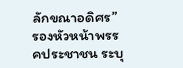ลักขณาอดิศร” รองหัวหน้าพรรคประชาชน ระบุ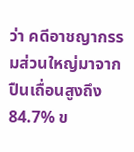ว่า คดีอาชญากรรมส่วนใหญ่มาจากปืนเถื่อนสูงถึง 84.7% ข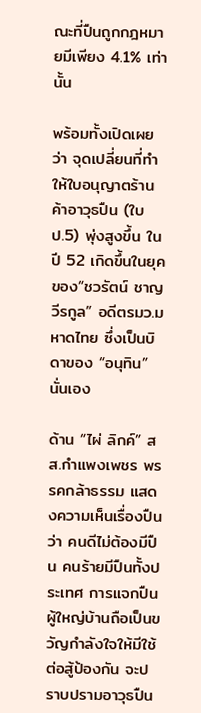ณะที่ปืนถูกกฎหมายมีเพียง 4.1% เท่านั้น

พร้อมทั้งเปิดเผยว่า จุดเปลี่ยนที่ทำให้ใบอนุญาตร้านค้าอาวุธปืน (ใบ ป.5) พุ่งสูงขึ้น ในปี 52 เกิดขึ้นในยุคของ“ชวรัตน์ ชาญวีรกูล” อดีตรมว.มหาดไทย ซึ่งเป็นบิดาของ “อนุทิน” นั่นเอง

ด้าน “ไผ่ ลิกค์” สส.กำแพงเพชร พรรคกล้าธรรม แสดงความเห็นเรื่องปืนว่า คนดีไม่ต้องมีปืน คนร้ายมีปืนทั้งประเทศ การแจกปืนผู้ใหญ่บ้านถือเป็นขวัญกำลังใจให้มีใช้ต่อสู้ป้องกัน จะปราบปรามอาวุธปืน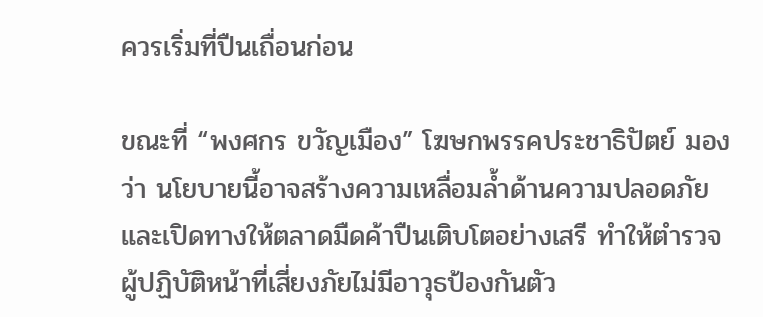ควรเริ่มที่ปืนเถื่อนก่อน

ขณะที่ “พงศกร ขวัญเมือง” โฆษกพรรคประชาธิปัตย์ มองว่า นโยบายนี้อาจสร้างความเหลื่อมล้ำด้านความปลอดภัย และเปิดทางให้ตลาดมืดค้าปืนเติบโตอย่างเสรี ทำให้ตำรวจผู้ปฏิบัติหน้าที่เสี่ยงภัยไม่มีอาวุธป้องกันตัว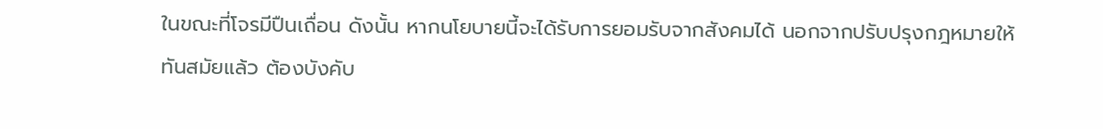ในขณะที่โจรมีปืนเถื่อน ดังนั้น หากนโยบายนี้จะได้รับการยอมรับจากสังคมได้ นอกจากปรับปรุงกฎหมายให้ทันสมัยแล้ว ต้องบังคับ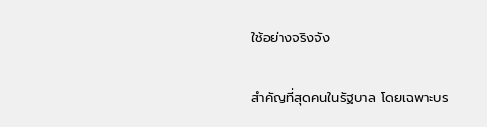ใช้อย่างจริงจัง

สำคัญที่สุดคนในรัฐบาล โดยเฉพาะบร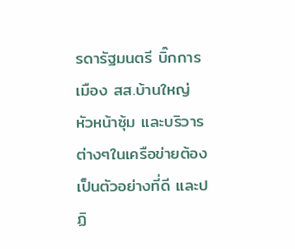รดารัฐมนตรี บิ๊กการเมือง สส.บ้านใหญ่ หัวหน้าซุ้ม และบริวารต่างๆในเครือข่ายต้องเป็นตัวอย่างที่ดี และปฏิ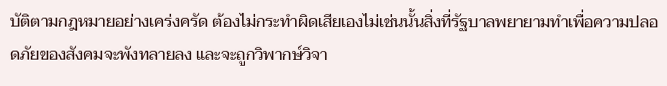บัติตามกฎหมายอย่างเคร่งครัด ต้องไม่กระทำผิดเสียเองไม่เช่นนั้นสิ่งที่รัฐบาลพยายามทำเพื่อความปลอดภัยของสังคมจะพังทลายลง และจะถูกวิพากษ์วิจา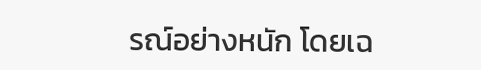รณ์อย่างหนัก โดยเฉ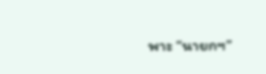พาะ “นายกฯ”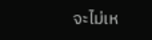จะไม่เห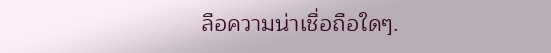ลือความน่าเชื่อถือใดๆ.